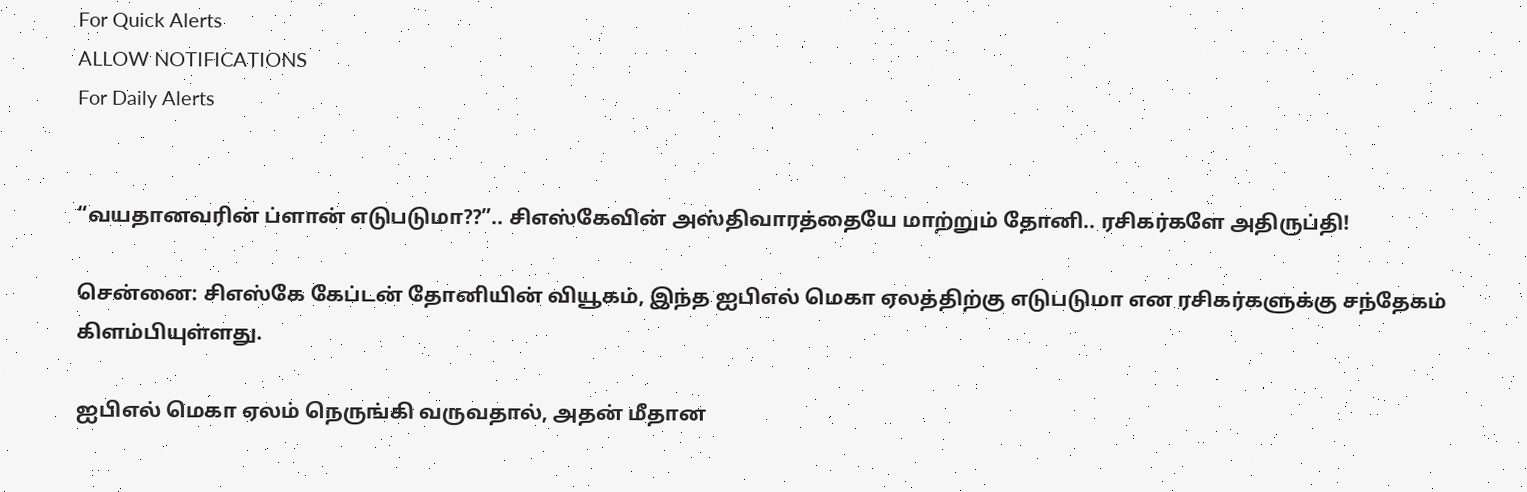For Quick Alerts
ALLOW NOTIFICATIONS
For Daily Alerts


“வயதானவரின் ப்ளான் எடுபடுமா??”.. சிஎஸ்கேவின் அஸ்திவாரத்தையே மாற்றும் தோனி.. ரசிகர்களே அதிருப்தி!

சென்னை: சிஎஸ்கே கேப்டன் தோனியின் வியூகம், இந்த ஐபிஎல் மெகா ஏலத்திற்கு எடுபடுமா என ரசிகர்களுக்கு சந்தேகம் கிளம்பியுள்ளது.

ஐபிஎல் மெகா ஏலம் நெருங்கி வருவதால், அதன் மீதான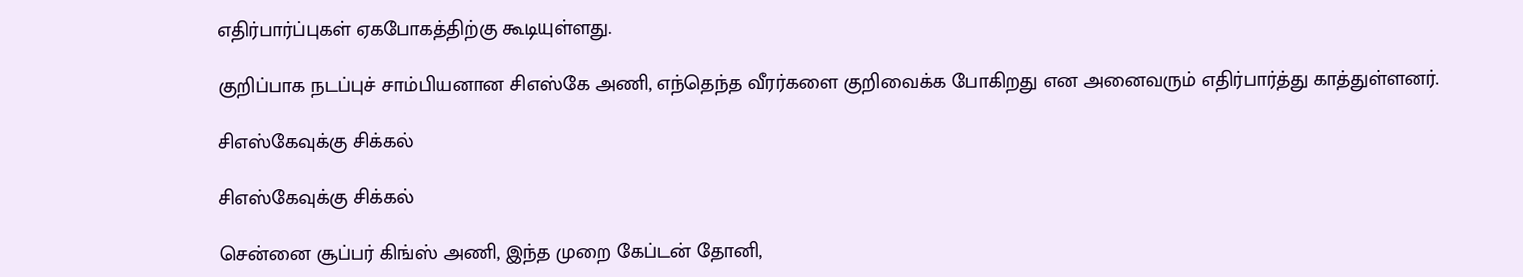எதிர்பார்ப்புகள் ஏகபோகத்திற்கு கூடியுள்ளது.

குறிப்பாக நடப்புச் சாம்பியனான சிஎஸ்கே அணி, எந்தெந்த வீரர்களை குறிவைக்க போகிறது என அனைவரும் எதிர்பார்த்து காத்துள்ளனர்.

சிஎஸ்கேவுக்கு சிக்கல்

சிஎஸ்கேவுக்கு சிக்கல்

சென்னை சூப்பர் கிங்ஸ் அணி, இந்த முறை கேப்டன் தோனி,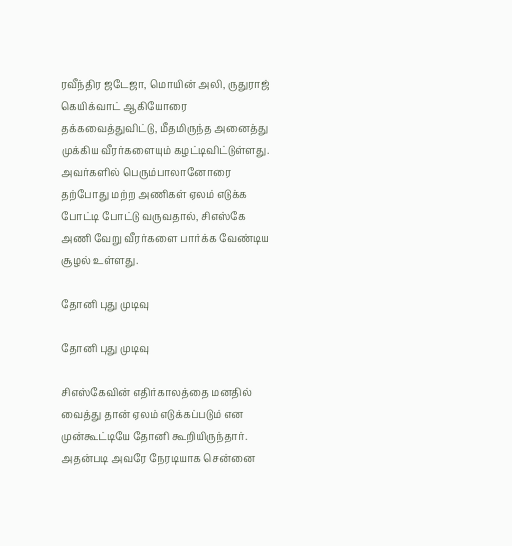ரவீந்திர ஜடேஜா, மொயின் அலி, ருதுராஜ் கெயிக்வாட் ஆகியோரை தக்கவைத்துவிட்டு, மீதமிருந்த அனைத்து முக்கிய வீரர்களையும் கழட்டிவிட்டுள்ளது. அவர்களில் பெரும்பாலானோரை தற்போது மற்ற அணிகள் ஏலம் எடுக்க போட்டி போட்டு வருவதால், சிஎஸ்கே அணி வேறு வீரர்களை பார்க்க வேண்டிய சூழல் உள்ளது.

தோனி புது முடிவு

தோனி புது முடிவு

சிஎஸ்கேவின் எதிர்காலத்தை மனதில் வைத்து தான் ஏலம் எடுக்கப்படும் என முன்கூட்டியே தோனி கூறியிருந்தார். அதன்படி அவரே நேரடியாக சென்னை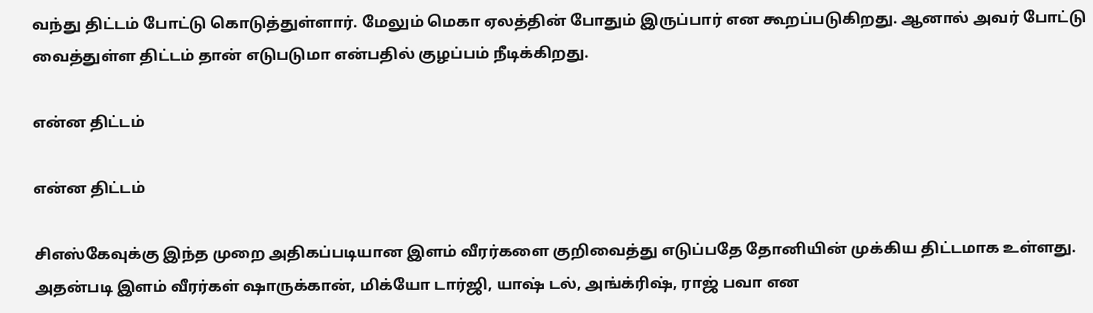வந்து திட்டம் போட்டு கொடுத்துள்ளார். மேலும் மெகா ஏலத்தின் போதும் இருப்பார் என கூறப்படுகிறது. ஆனால் அவர் போட்டு வைத்துள்ள திட்டம் தான் எடுபடுமா என்பதில் குழப்பம் நீடிக்கிறது.

என்ன திட்டம்

என்ன திட்டம்

சிஎஸ்கேவுக்கு இந்த முறை அதிகப்படியான இளம் வீரர்களை குறிவைத்து எடுப்பதே தோனியின் முக்கிய திட்டமாக உள்ளது. அதன்படி இளம் வீரர்கள் ஷாருக்கான், மிக்யோ டார்ஜி, யாஷ் டல், அங்க்ரிஷ், ராஜ் பவா என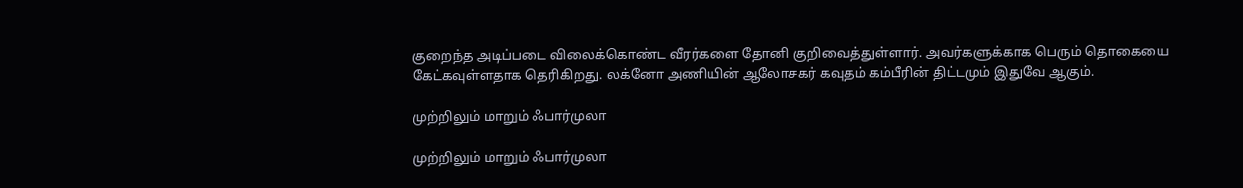குறைந்த அடிப்படை விலைக்கொண்ட வீரர்களை தோனி குறிவைத்துள்ளார். அவர்களுக்காக பெரும் தொகையை கேட்கவுள்ளதாக தெரிகிறது. லக்னோ அணியின் ஆலோசகர் கவுதம் கம்பீரின் திட்டமும் இதுவே ஆகும்.

முற்றிலும் மாறும் ஃபார்முலா

முற்றிலும் மாறும் ஃபார்முலா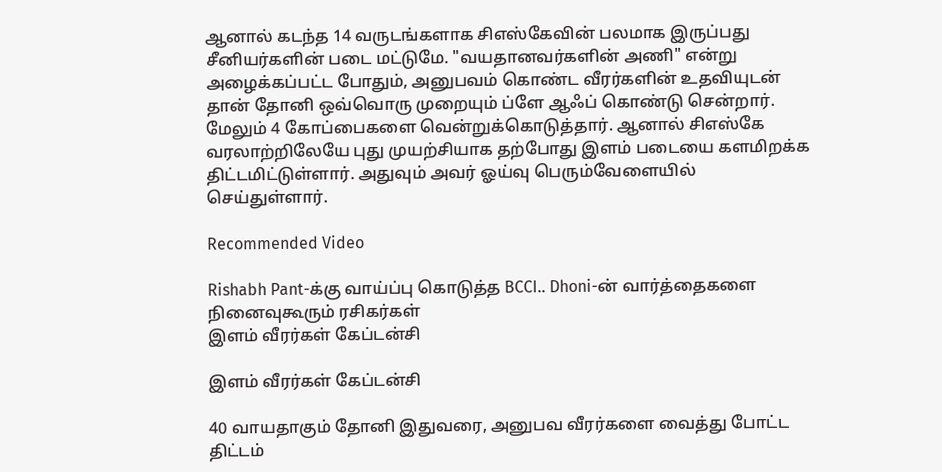ஆனால் கடந்த 14 வருடங்களாக சிஎஸ்கேவின் பலமாக இருப்பது சீனியர்களின் படை மட்டுமே. "வயதானவர்களின் அணி" என்று அழைக்கப்பட்ட போதும், அனுபவம் கொண்ட வீரர்களின் உதவியுடன் தான் தோனி ஒவ்வொரு முறையும் ப்ளே ஆஃப் கொண்டு சென்றார். மேலும் 4 கோப்பைகளை வென்றுக்கொடுத்தார். ஆனால் சிஎஸ்கே வரலாற்றிலேயே புது முயற்சியாக தற்போது இளம் படையை களமிறக்க திட்டமிட்டுள்ளார். அதுவும் அவர் ஓய்வு பெரும்வேளையில் செய்துள்ளார்.

Recommended Video

Rishabh Pant-க்கு வாய்ப்பு கொடுத்த BCCI.. Dhoni-ன் வார்த்தைகளை நினைவுகூரும் ரசிகர்கள்
இளம் வீரர்கள் கேப்டன்சி

இளம் வீரர்கள் கேப்டன்சி

40 வாயதாகும் தோனி இதுவரை, அனுபவ வீரர்களை வைத்து போட்ட திட்டம்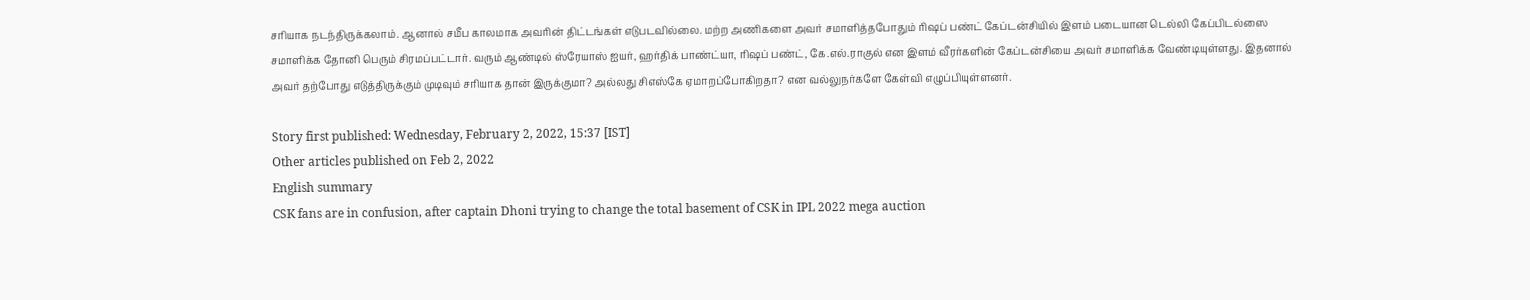சரியாக நடந்திருக்கலாம். ஆனால் சமீப காலமாக அவரின் திட்டங்கள் எடுபடவில்லை. மற்ற அணிகளை அவர் சமாளித்தபோதும் ரிஷப் பண்ட் கேப்டன்சியில் இளம் படையான டெல்லி கேப்பிடல்ஸை சமாளிக்க தோனி பெரும் சிரமப்பட்டார். வரும் ஆண்டில் ஸ்ரேயாஸ் ஐயர், ஹர்திக் பாண்ட்யா, ரிஷப் பண்ட், கே.எல்.ராகுல் என இளம் வீரர்களின் கேப்டன்சியை அவர் சமாளிக்க வேண்டியுள்ளது. இதனால் அவர் தற்போது எடுத்திருக்கும் முடிவும் சரியாக தான் இருக்குமா? அல்லது சிஎஸ்கே ஏமாறப்போகிறதா? என வல்லுநர்களே கேள்வி எழுப்பியுள்ளனர்.

Story first published: Wednesday, February 2, 2022, 15:37 [IST]
Other articles published on Feb 2, 2022
English summary
CSK fans are in confusion, after captain Dhoni trying to change the total basement of CSK in IPL 2022 mega auction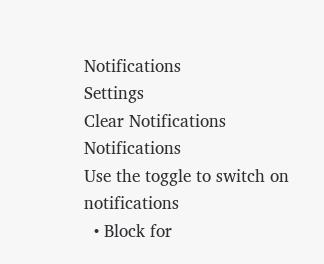Notifications
Settings
Clear Notifications
Notifications
Use the toggle to switch on notifications
  • Block for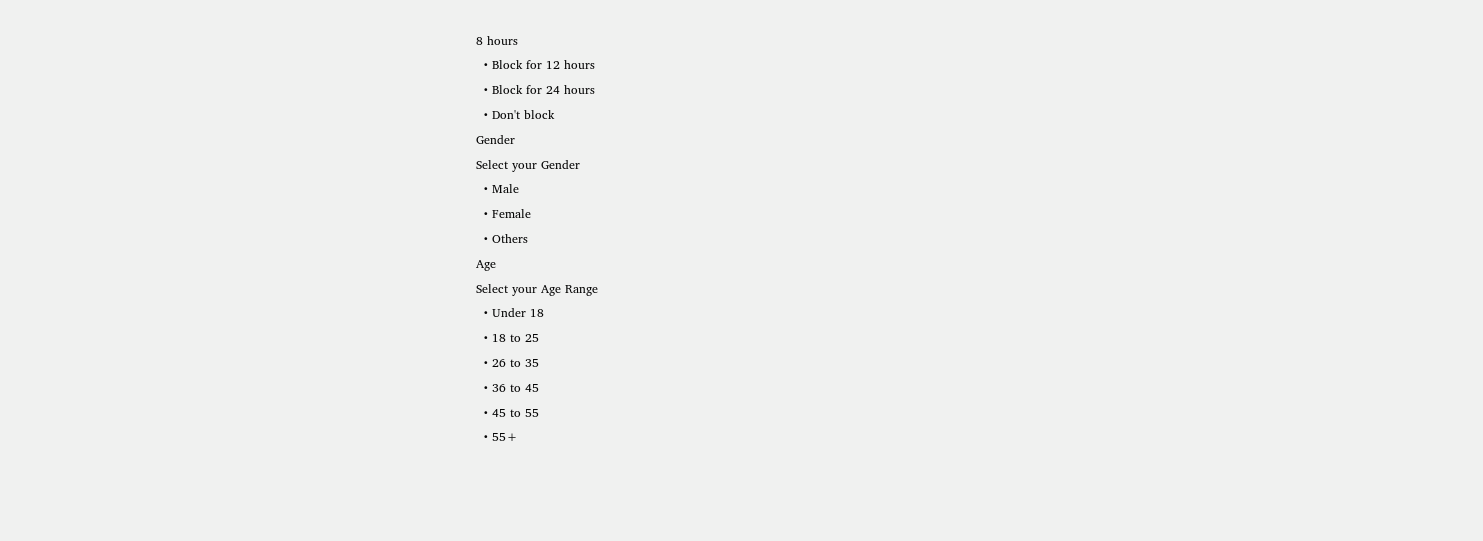8 hours
  • Block for 12 hours
  • Block for 24 hours
  • Don't block
Gender
Select your Gender
  • Male
  • Female
  • Others
Age
Select your Age Range
  • Under 18
  • 18 to 25
  • 26 to 35
  • 36 to 45
  • 45 to 55
  • 55+